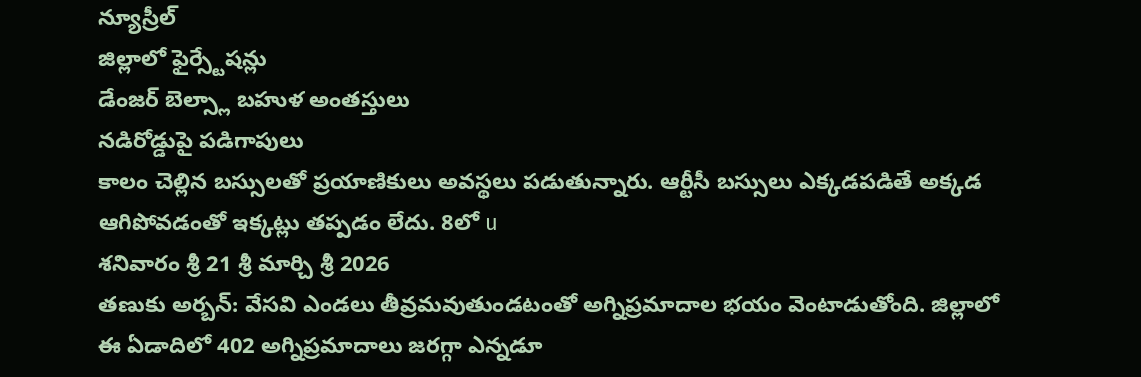న్యూస్రీల్
జిల్లాలో ఫైర్స్టేషన్లు
డేంజర్ బెల్స్లా బహుళ అంతస్తులు
నడిరోడ్డుపై పడిగాపులు
కాలం చెల్లిన బస్సులతో ప్రయాణికులు అవస్థలు పడుతున్నారు. ఆర్టీసీ బస్సులు ఎక్కడపడితే అక్కడ ఆగిపోవడంతో ఇక్కట్లు తప్పడం లేదు. 8లో u
శనివారం శ్రీ 21 శ్రీ మార్చి శ్రీ 2026
తణుకు అర్బన్: వేసవి ఎండలు తీవ్రమవుతుండటంతో అగ్నిప్రమాదాల భయం వెంటాడుతోంది. జిల్లాలో ఈ ఏడాదిలో 402 అగ్నిప్రమాదాలు జరగ్గా ఎన్నడూ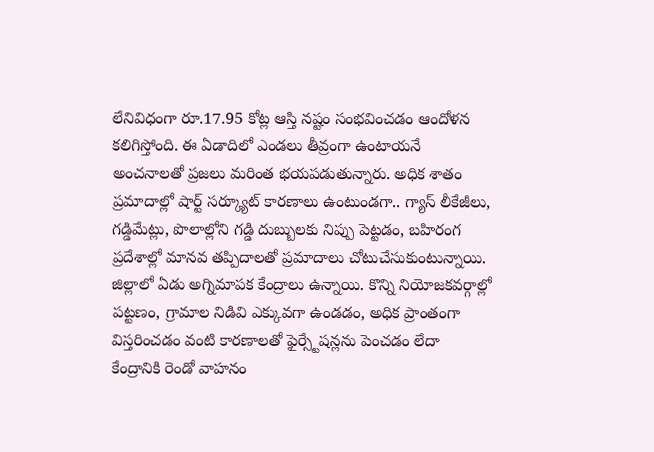లేనివిధంగా రూ.17.95 కోట్ల ఆస్తి నష్టం సంభవించడం ఆందోళన కలిగిస్తోంది. ఈ ఏడాదిలో ఎండలు తీవ్రంగా ఉంటాయనే అంచనాలతో ప్రజలు మరింత భయపడుతున్నారు. అధిక శాతం ప్రమాదాల్లో షార్ట్ సర్క్యూట్ కారణాలు ఉంటుండగా.. గ్యాస్ లీకేజీలు, గడ్డిమేట్లు, పొలాల్లోని గడ్డి దుబ్బులకు నిప్పు పెట్టడం, బహిరంగ ప్రదేశాల్లో మానవ తప్పిదాలతో ప్రమాదాలు చోటుచేసుకుంటున్నాయి. జిల్లాలో ఏడు అగ్నిమాపక కేంద్రాలు ఉన్నాయి. కొన్ని నియోజకవర్గాల్లో పట్టణం, గ్రామాల నిడివి ఎక్కువగా ఉండడం, అధిక ప్రాంతంగా విస్తరించడం వంటి కారణాలతో ఫైర్స్టేషన్లను పెంచడం లేదా కేంద్రానికి రెండో వాహనం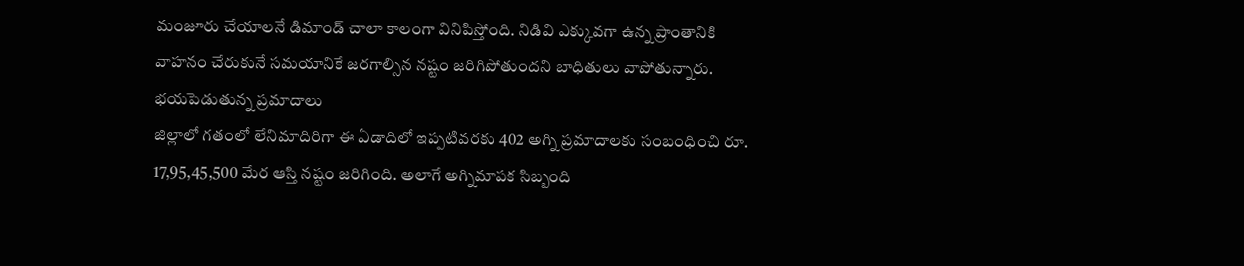మంజూరు చేయాలనే డిమాండ్ చాలా కాలంగా వినిపిస్తోంది. నిడివి ఎక్కువగా ఉన్న ప్రాంతానికి వాహనం చేరుకునే సమయానికే జరగాల్సిన నష్టం జరిగిపోతుందని బాధితులు వాపోతున్నారు.
భయపెడుతున్న ప్రమాదాలు
జిల్లాలో గతంలో లేనిమాదిరిగా ఈ ఏడాదిలో ఇప్పటివరకు 402 అగ్ని ప్రమాదాలకు సంబంధించి రూ. 17,95,45,500 మేర ఆస్తి నష్టం జరిగింది. అలాగే అగ్నిమాపక సిబ్బంది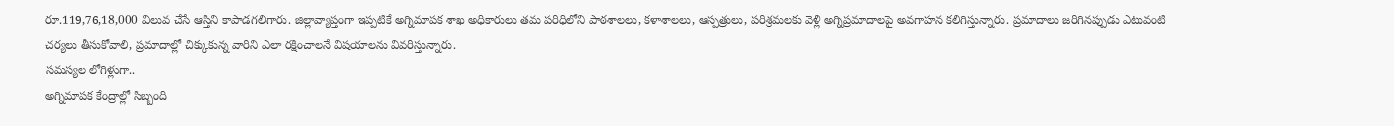రూ.119,76,18,000 విలువ చేసే ఆస్తిని కాపాడగలిగారు. జిల్లావ్యాప్తంగా ఇప్పటికే అగ్నిమాపక శాఖ అధికారులు తమ పరిధిలోని పాఠశాలలు, కళాశాలలు, ఆస్పత్రులు, పరిశ్రమలకు వెళ్లి అగ్నిప్రమాదాలపై అవగాహన కలిగిస్తున్నారు. ప్రమాదాలు జరిగినప్పుడు ఎటువంటి చర్యలు తీసుకోవాలి, ప్రమాదాల్లో చిక్కుకున్న వారిని ఎలా రక్షించాలనే విషయాలను వివరిస్తున్నారు.
సమస్యల లోగిళ్లుగా..
అగ్నిమాపక కేంద్రాల్లో సిబ్బంది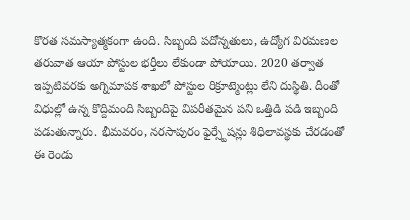కొరత సమస్యాత్మకంగా ఉంది. సిబ్బంది పదోన్నతులు, ఉద్యోగ విరమణల తరువాత ఆయా పోస్టుల భర్తీలు లేకుండా పోయాయి. 2020 తర్వాత ఇప్పటివరకు అగ్నిమాపక శాఖలో పోస్టుల రిక్రూట్మెంట్లు లేని దుస్థితి. దీంతో విధుల్లో ఉన్న కొద్దిమంది సిబ్బందిపై విపరీతమైన పని ఒత్తిడి పడి ఇబ్బంది పడుతున్నారు. భీమవరం, నరసాపురం ఫైర్స్టేషన్లు శిధిలావస్థకు చేరడంతో ఈ రెండు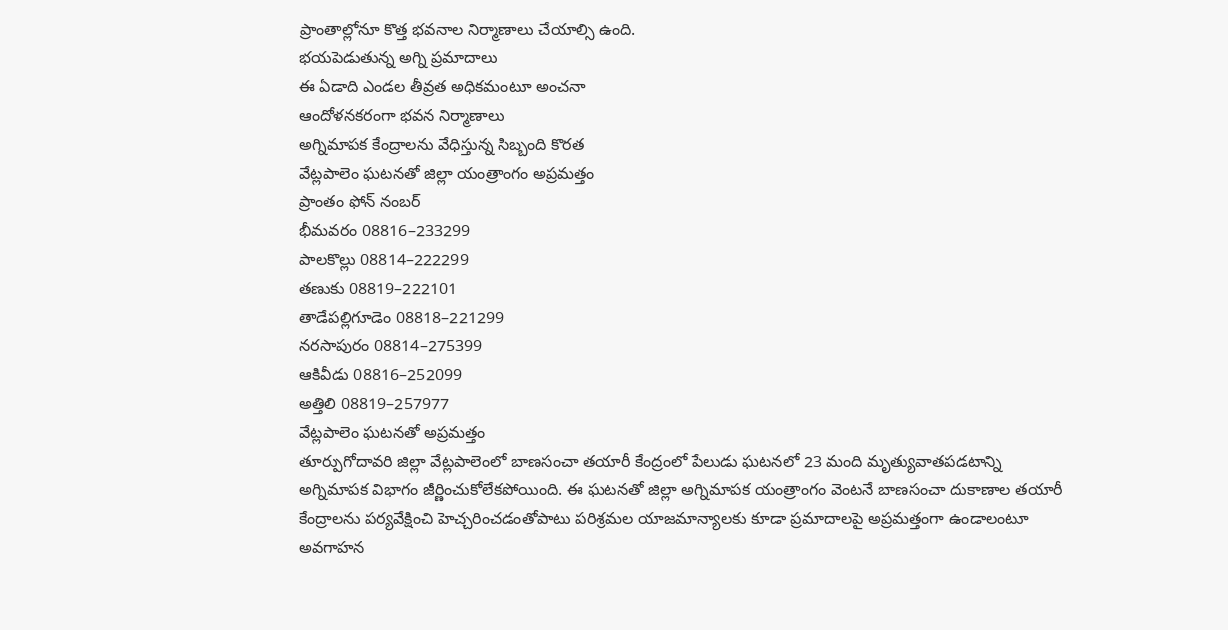ప్రాంతాల్లోనూ కొత్త భవనాల నిర్మాణాలు చేయాల్సి ఉంది.
భయపెడుతున్న అగ్ని ప్రమాదాలు
ఈ ఏడాది ఎండల తీవ్రత అధికమంటూ అంచనా
ఆందోళనకరంగా భవన నిర్మాణాలు
అగ్నిమాపక కేంద్రాలను వేధిస్తున్న సిబ్బంది కొరత
వేట్లపాలెం ఘటనతో జిల్లా యంత్రాంగం అప్రమత్తం
ప్రాంతం ఫోన్ నంబర్
భీమవరం 08816–233299
పాలకొల్లు 08814–222299
తణుకు 08819–222101
తాడేపల్లిగూడెం 08818–221299
నరసాపురం 08814–275399
ఆకివీడు 08816–252099
అత్తిలి 08819–257977
వేట్లపాలెం ఘటనతో అప్రమత్తం
తూర్పుగోదావరి జిల్లా వేట్లపాలెంలో బాణసంచా తయారీ కేంద్రంలో పేలుడు ఘటనలో 23 మంది మృత్యువాతపడటాన్ని అగ్నిమాపక విభాగం జీర్ణించుకోలేకపోయింది. ఈ ఘటనతో జిల్లా అగ్నిమాపక యంత్రాంగం వెంటనే బాణసంచా దుకాణాల తయారీ కేంద్రాలను పర్యవేక్షించి హెచ్చరించడంతోపాటు పరిశ్రమల యాజమాన్యాలకు కూడా ప్రమాదాలపై అప్రమత్తంగా ఉండాలంటూ అవగాహన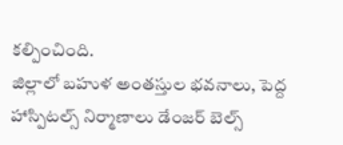కల్పించింది.
జిల్లాలో బహుళ అంతస్తుల భవనాలు, పెద్ద హాస్పిటల్స్ నిర్మాణాలు డేంజర్ బెల్స్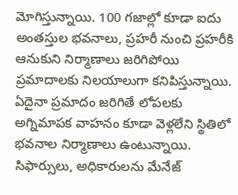మోగిస్తున్నాయి. 100 గజాల్లో కూడా ఐదు అంతస్తుల భవనాలు, ప్రహరీ నుంచి ప్రహరీకి ఆనుకుని నిర్మాణాలు జరిగిపోయి ప్రమాదాలకు నిలయాలుగా కనిపిస్తున్నాయి. ఏదైనా ప్రమాదం జరిగితే లోపలకు అగ్నిమాపక వాహనం కూడా వెళ్లలేని స్థితిలో భవనాల నిర్మాణాలు ఉంటున్నాయి. సిఫార్సులు, అధికారులను మేనేజ్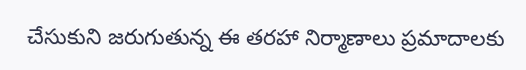చేసుకుని జరుగుతున్న ఈ తరహా నిర్మాణాలు ప్రమాదాలకు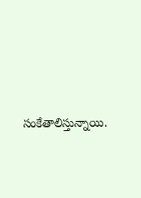సంకేతాలిస్తున్నాయి.